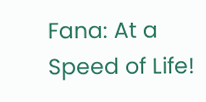Fana: At a Speed of Life!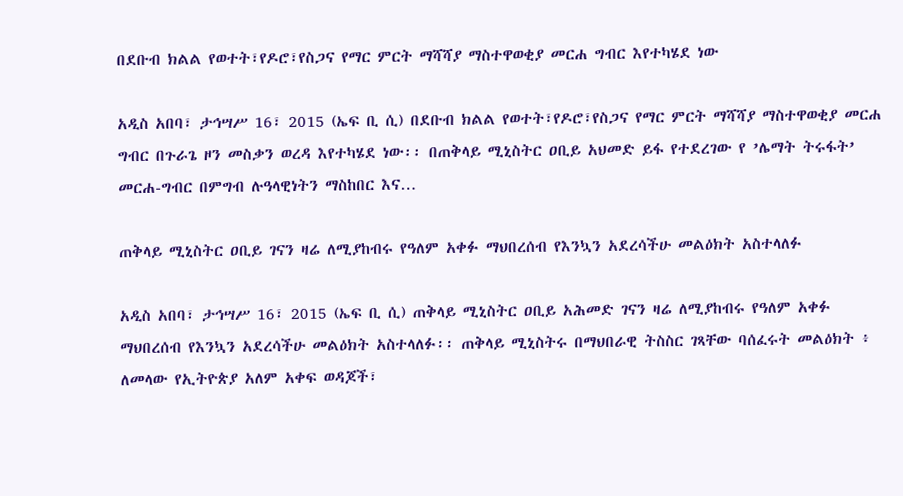በደቡብ ክልል የወተት፣የዶሮ፣የስጋና የማር ምርት ማሻሻያ ማስተዋወቂያ መርሐ ግብር እየተካሄደ ነው

አዲስ አበባ፣ ታኅሣሥ 16፣ 2015 (ኤፍ ቢ ሲ) በደቡብ ክልል የወተት፣የዶሮ፣የስጋና የማር ምርት ማሻሻያ ማስተዋወቂያ መርሐ ግብር በጉራጌ ዞን መስቃን ወረዳ እየተካሄደ ነው፡፡ በጠቅላይ ሚኒስትር ዐቢይ አህመድ ይፋ የተደረገው የ ’ሌማት ትሩፋት’ መርሐ-ግብር በምግብ ሉዓላዊነትን ማስከበር እና…

ጠቅላይ ሚኒስትር ዐቢይ ገናን ዛሬ ለሚያከብሩ የዓለም አቀፉ ማህበረሰብ የእንኳን አደረሳችሁ መልዕክት አስተላለፉ

አዲስ አበባ፣ ታኅሣሥ 16፣ 2015 (ኤፍ ቢ ሲ) ጠቅላይ ሚኒስትር ዐቢይ አሕመድ ገናን ዛሬ ለሚያከብሩ የዓለም አቀፉ ማህበረሰብ የእንኳን አደረሳችሁ መልዕክት አስተላለፉ፡፡ ጠቅላይ ሚኒስትሩ በማህበራዊ ትስስር ገጻቸው ባሰፈሩት መልዕክት ፥ ለመላው የኢትዮጵያ አለም አቀፍ ወዳጆች፣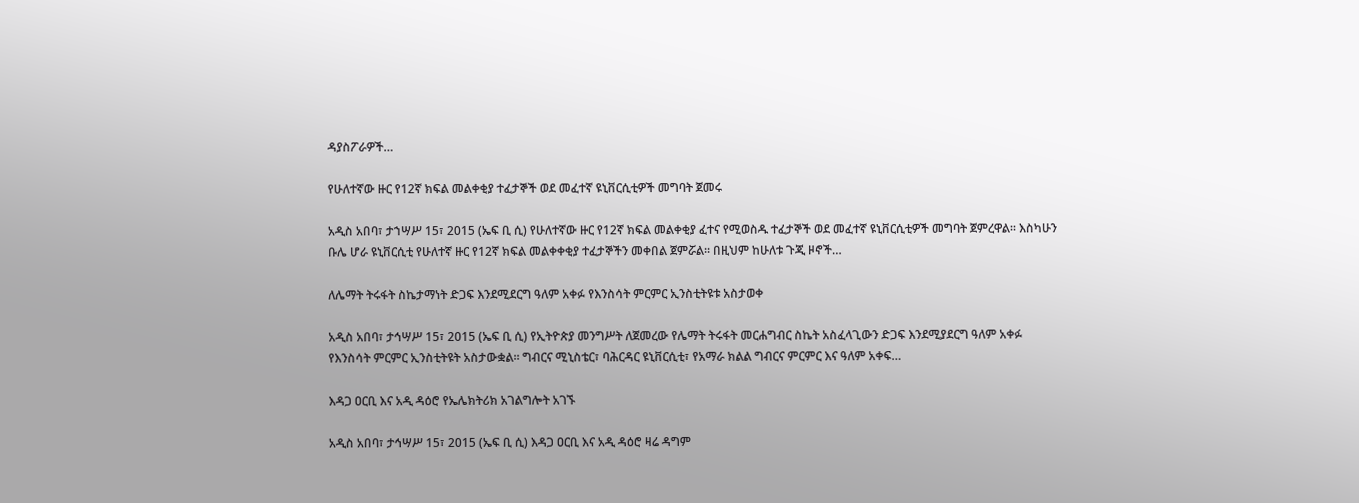ዳያስፖራዎች…

የሁለተኛው ዙር የ12ኛ ክፍል መልቀቂያ ተፈታኞች ወደ መፈተኛ ዩኒቨርሲቲዎች መግባት ጀመሩ

አዲስ አበባ፣ ታኀሣሥ 15፣ 2015 (ኤፍ ቢ ሲ) የሁለተኛው ዙር የ12ኛ ክፍል መልቀቂያ ፈተና የሚወስዱ ተፈታኞች ወደ መፈተኛ ዩኒቨርሲቲዎች መግባት ጀምረዋል፡፡ እስካሁን ቡሌ ሆራ ዩኒቨርሲቲ የሁለተኛ ዙር የ12ኛ ክፍል መልቀቀቂያ ተፈታኞችን መቀበል ጀምሯል፡፡ በዚህም ከሁለቱ ጉጂ ዞኖች…

ለሌማት ትሩፋት ስኬታማነት ድጋፍ እንደሚደርግ ዓለም አቀፉ የእንስሳት ምርምር ኢንስቲትዩቱ አስታወቀ

አዲስ አበባ፣ ታኅሣሥ 15፣ 2015 (ኤፍ ቢ ሲ) የኢትዮጵያ መንግሥት ለጀመረው የሌማት ትሩፋት መርሐግብር ስኬት አስፈላጊውን ድጋፍ እንደሚያደርግ ዓለም አቀፉ የእንስሳት ምርምር ኢንስቲትዩት አስታውቋል፡፡ ግብርና ሚኒስቴር፣ ባሕርዳር ዩኒቨርሲቲ፣ የአማራ ክልል ግብርና ምርምር እና ዓለም አቀፍ…

እዳጋ ዐርቢ እና አዲ ዳዕሮ የኤሌክትሪክ አገልግሎት አገኙ

አዲስ አበባ፣ ታኅሣሥ 15፣ 2015 (ኤፍ ቢ ሲ) እዳጋ ዐርቢ እና አዲ ዳዕሮ ዛሬ ዳግም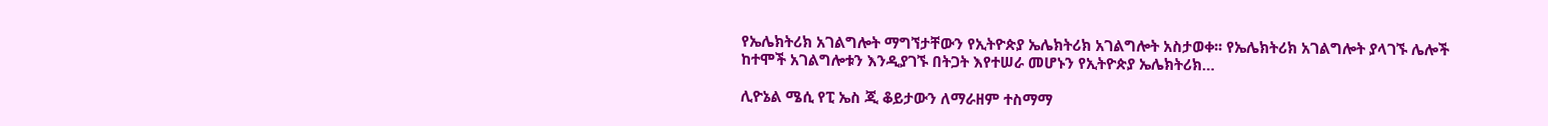የኤሌክትሪክ አገልግሎት ማግኘታቸውን የኢትዮጵያ ኤሌክትሪክ አገልግሎት አስታወቀ፡፡ የኤሌክትሪክ አገልግሎት ያላገኙ ሌሎች ከተሞች አገልግሎቱን እንዲያገኙ በትጋት እየተሠራ መሆኑን የኢትዮጵያ ኤሌክትሪክ…

ሊዮኔል ሜሲ የፒ ኤስ ጂ ቆይታውን ለማራዘም ተስማማ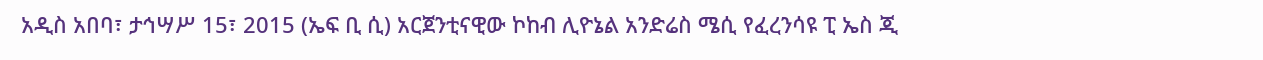አዲስ አበባ፣ ታኅሣሥ 15፣ 2015 (ኤፍ ቢ ሲ) አርጀንቲናዊው ኮከብ ሊዮኔል አንድሬስ ሜሲ የፈረንሳዩ ፒ ኤስ ጂ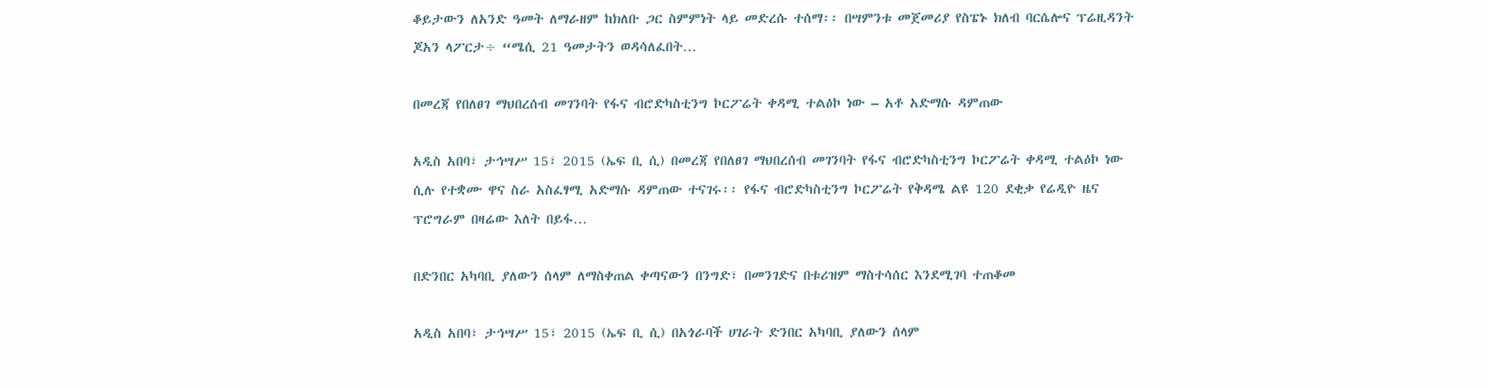ቆይታውን ለአንድ ዓመት ለማራዘም ከክለቡ ጋር ስምምነት ላይ መድረሱ ተሰማ፡፡ በሣምንቱ መጀመሪያ የስፔኑ ክለብ ባርሴሎና ፕሬዚዳንት ጆአን ላፖርታ÷ “ሜሲ 21 ዓመታትን ወዳሳለፈበት…

በመረጃ የበለፀገ ማህበረሰብ መገንባት የፋና ብሮድካስቲንግ ኮርፖሬት ቀዳሚ ተልዕኮ ነው – አቶ አድማሱ ዳምጠው

አዲስ አበባ፣ ታኅሣሥ 15፣ 2015 (ኤፍ ቢ ሲ) በመረጃ የበለፀገ ማህበረሰብ መገንባት የፋና ብሮድካስቲንግ ኮርፖሬት ቀዳሚ ተልዕኮ ነው ሲሉ የተቋሙ ዋና ስራ አስፈፃሚ አድማሱ ዳምጠው ተናገሩ፡፡ የፋና ብሮድካስቲንግ ኮርፖሬት የቅዳሜ ልዩ 120 ደቂቃ የሬዲዮ ዜና ፕሮግራም በዛሬው እለት በይፋ…

በድንበር አካባቢ ያለውን ሰላም ለማስቀጠል ቀጣናውን በንግድ፣ በመንገድና በቱሪዝም ማስተሳሰር እንደሚገባ ተጠቆመ

አዲስ አበባ፣ ታኅሣሥ 15፣ 2015 (ኤፍ ቢ ሲ) በአጎራባች ሀገራት ድንበር አካባቢ ያለውን ሰላም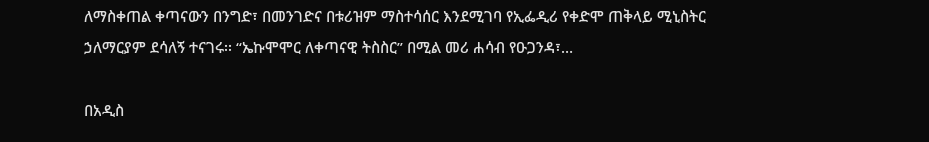ለማስቀጠል ቀጣናውን በንግድ፣ በመንገድና በቱሪዝም ማስተሳሰር እንደሚገባ የኢፌዲሪ የቀድሞ ጠቅላይ ሚኒስትር ኃለማርያም ደሳለኝ ተናገሩ፡፡ “ኤኩሞሞር ለቀጣናዊ ትስስር” በሚል መሪ ሐሳብ የዑጋንዳ፣…

በአዲስ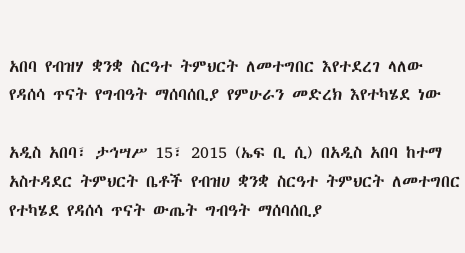አበባ የብዝሃ ቋንቋ ስርዓተ ትምህርት ለመተግበር እየተደረገ ላለው የዳሰሳ ጥናት የግብዓት ማሰባሰቢያ የምሁራን መድረክ እየተካሄደ ነው

አዲስ አበባ፣ ታኅሣሥ 15፣ 2015 (ኤፍ ቢ ሲ) በአዲስ አበባ ከተማ አስተዳደር ትምህርት ቤቶች የብዝሀ ቋንቋ ስርዓተ ትምህርት ለመተግበር የተካሄደ የዳሰሳ ጥናት ውጤት ግብዓት ማሰባሰቢያ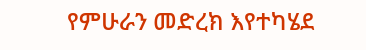የምሁራን መድረክ እየተካሄደ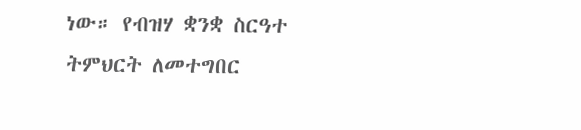ነው። የብዝሃ ቋንቋ ስርዓተ ትምህርት ለመተግበር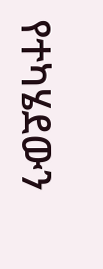የተካሄደውን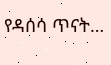የዳሰሳ ጥናት…